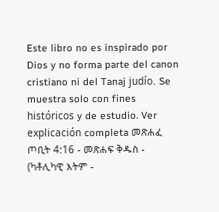Este libro no es inspirado por Dios y no forma parte del canon cristiano ni del Tanaj judío. Se muestra solo con fines históricos y de estudio. Ver explicación completa መጽሐፈ ጦቢት 4:16 - መጽሐፍ ቅዱስ - (ካቶሊካዊ እትም -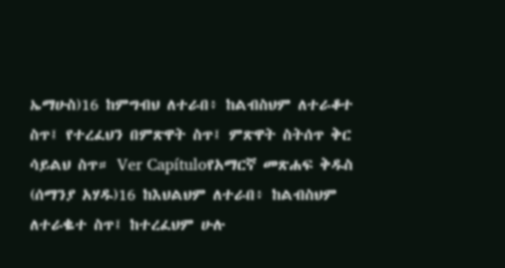ኤማሁስ)16 ከምግብህ ለተራበ፥ ከልብስህም ለተራቆተ ስጥ፤ የተረፈህን በምጽዋት ስጥ፤ ምጽዋት ስትሰጥ ቅር ሳይልህ ስጥ። Ver Capítuloየአማርኛ መጽሐፍ ቅዱስ (ሰማንያ አሃዱ)16 ከእህልህም ለተራበ፥ ከልብስህም ለተራቈተ ስጥ፤ ከተረፈህም ሁሉ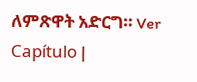ለምጽዋት አድርግ። Ver Capítulo |